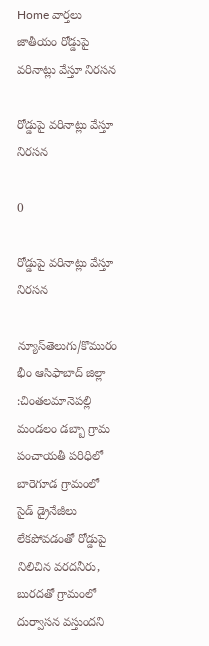Home వార్తలు జాతీయం రోడ్డుపై వరినాట్లు వేస్తూ నిరసన

రోడ్డుపై వరినాట్లు వేస్తూ నిరసన

0

రోడ్డుపై వరినాట్లు వేస్తూ నిరసన

న్యూస్‌తెలుగు/కొమురం భీం ఆసిఫాబాద్ జిల్లా :చింతలమానెపల్లి మండలం డబ్బా గ్రామ పంచాయతీ పరిధిలో బారెగూడ గ్రామంలో సైడ్ డ్రైనేజీలు లేకపోవడంతో రోడ్డుపై నిలిచిన వరదనీరు, బురదతో గ్రామంలో దుర్వాసన వస్తుందని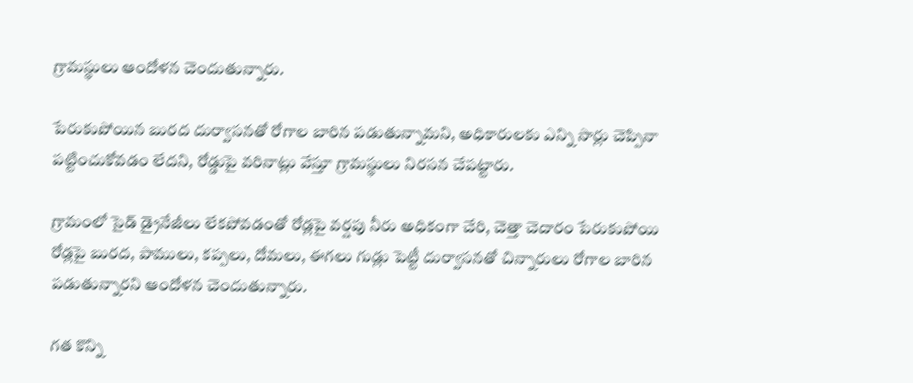గ్రామస్థులు ఆందోళన చెందుతున్నారు.

పేరుకుపోయిన బురద దుర్వాసనతో రోగాల బారిన పడుతున్నామని, అధికారులకు ఎన్ని సార్లు చెప్పినా పట్టించుకోవడం లేదని, రోడ్డుపై వరినాట్లు వేస్తూ గ్రామస్థులు నిరసన చేపట్టారు.

గ్రామంలో సైడ్ డ్రైనేజీలు లేకపోవడంతో రోడ్లపై వర్షపు నీరు అధికంగా చేరి, చెత్తా చెదారం పేరుకుపోయి రోడ్లపై బురద, పాములు, కప్పలు, దోమలు, ఈగలు గుడ్లు పెట్టీ దుర్వాసనతో చిన్నారులు రోగాల బారిన పడుతున్నారని ఆందోళన చెందుతున్నారు.

గత కొన్ని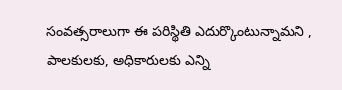సంవత్సరాలుగా ఈ పరిస్థితి ఎదుర్కొంటున్నామని , పాలకులకు, అధికారులకు ఎన్ని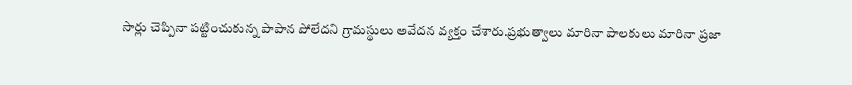సార్లు చెప్పినా పట్టించుకున్న పాపాన పోలేదని గ్రామస్థులు అవేదన వ్యక్తం చేశారు.ప్రభుత్వాలు మారినా పాలకులు మారినా ప్రజా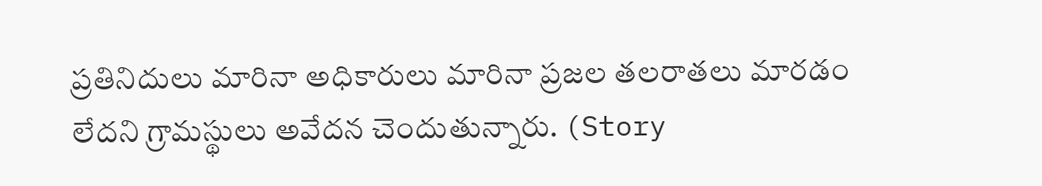ప్రతినిదులు మారినా అధికారులు మారినా ప్రజల తలరాతలు మారడం లేదని గ్రామస్థులు అవేదన చెందుతున్నారు. (Story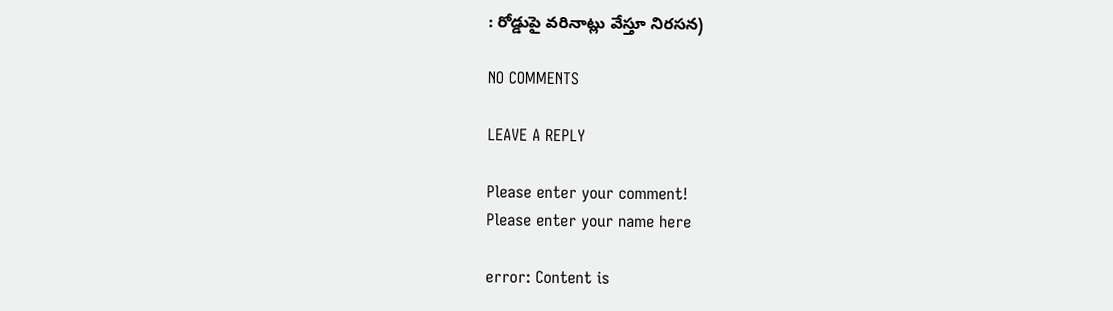: రోడ్డుపై వరినాట్లు వేస్తూ నిరసన)

NO COMMENTS

LEAVE A REPLY

Please enter your comment!
Please enter your name here

error: Content is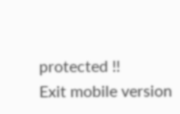protected !!
Exit mobile version